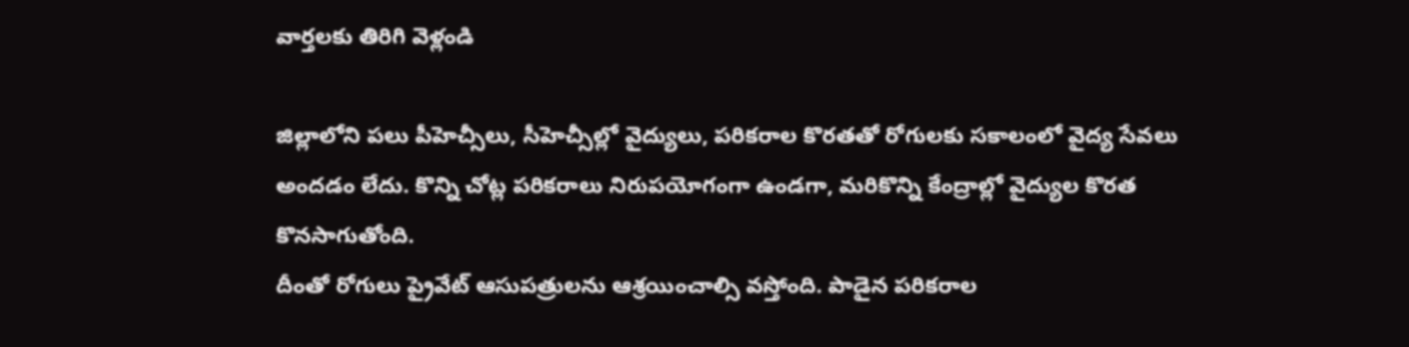వార్తలకు తిరిగి వెళ్లండి

జిల్లాలోని పలు పీహెచ్సీలు, సీహెచ్సీల్లో వైద్యులు, పరికరాల కొరతతో రోగులకు సకాలంలో వైద్య సేవలు అందడం లేదు. కొన్ని చోట్ల పరికరాలు నిరుపయోగంగా ఉండగా, మరికొన్ని కేంద్రాల్లో వైద్యుల కొరత కొనసాగుతోంది.
దీంతో రోగులు ప్రైవేట్ ఆసుపత్రులను ఆశ్రయించాల్సి వస్తోంది. పాడైన పరికరాల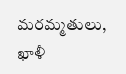మరమ్మతులు, ఖాళీ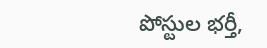పోస్టుల భర్తీ,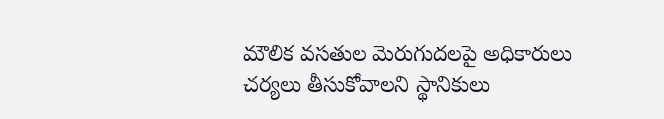మౌలిక వసతుల మెరుగుదలపై అధికారులు చర్యలు తీసుకోవాలని స్థానికులు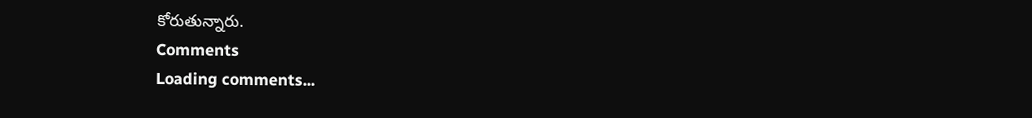కోరుతున్నారు.
Comments
Loading comments...